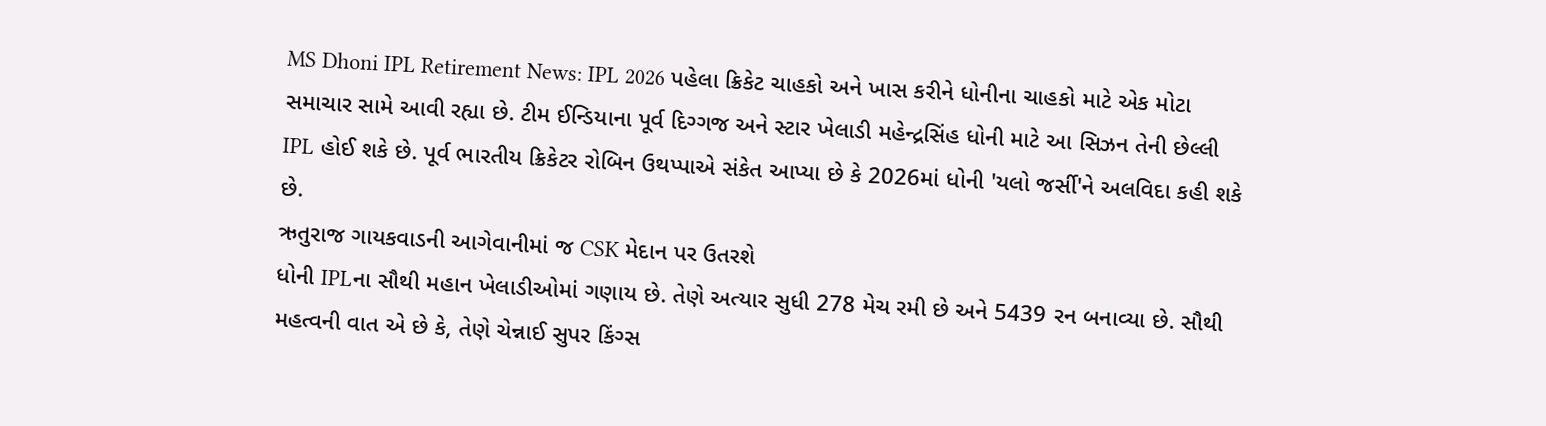MS Dhoni IPL Retirement News: IPL 2026 પહેલા ક્રિકેટ ચાહકો અને ખાસ કરીને ધોનીના ચાહકો માટે એક મોટા સમાચાર સામે આવી રહ્યા છે. ટીમ ઈન્ડિયાના પૂર્વ દિગ્ગજ અને સ્ટાર ખેલાડી મહેન્દ્રસિંહ ધોની માટે આ સિઝન તેની છેલ્લી IPL હોઈ શકે છે. પૂર્વ ભારતીય ક્રિકેટર રોબિન ઉથપ્પાએ સંકેત આપ્યા છે કે 2026માં ધોની 'યલો જર્સી'ને અલવિદા કહી શકે છે.
ઋતુરાજ ગાયકવાડની આગેવાનીમાં જ CSK મેદાન પર ઉતરશે
ધોની IPLના સૌથી મહાન ખેલાડીઓમાં ગણાય છે. તેણે અત્યાર સુધી 278 મેચ રમી છે અને 5439 રન બનાવ્યા છે. સૌથી મહત્વની વાત એ છે કે, તેણે ચેન્નાઈ સુપર કિંગ્સ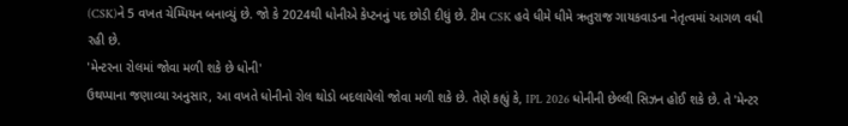(CSK)ને 5 વખત ચેમ્પિયન બનાવ્યું છે. જો કે 2024થી ધોનીએ કેપ્ટનનું પદ છોડી દીધું છે. ટીમ CSK હવે ધીમે ધીમે ઋતુરાજ ગાયકવાડના નેતૃત્વમાં આગળ વધી રહી છે.
'મેન્ટરના રોલમાં જોવા મળી શકે છે ધોની'
ઉથપ્પાના જણાવ્યા અનુસાર, આ વખતે ધોનીનો રોલ થોડો બદલાયેલો જોવા મળી શકે છે. તેણે કહ્યું કે, IPL 2026 ધોનીની છેલ્લી સિઝન હોઈ શકે છે. તે 'મેન્ટર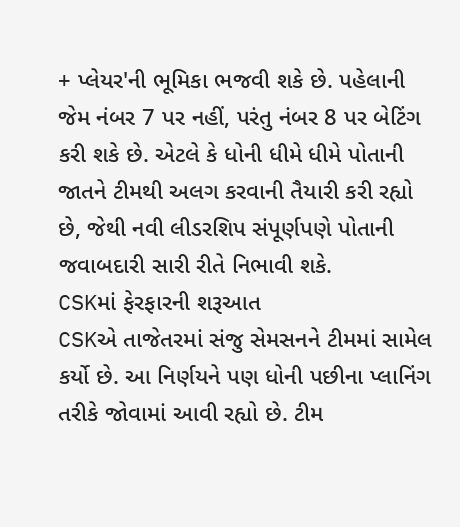+ પ્લેયર'ની ભૂમિકા ભજવી શકે છે. પહેલાની જેમ નંબર 7 પર નહીં, પરંતુ નંબર 8 પર બેટિંગ કરી શકે છે. એટલે કે ધોની ધીમે ધીમે પોતાની જાતને ટીમથી અલગ કરવાની તૈયારી કરી રહ્યો છે, જેથી નવી લીડરશિપ સંપૂર્ણપણે પોતાની જવાબદારી સારી રીતે નિભાવી શકે.
CSKમાં ફેરફારની શરૂઆત
CSKએ તાજેતરમાં સંજુ સેમસનને ટીમમાં સામેલ કર્યો છે. આ નિર્ણયને પણ ધોની પછીના પ્લાનિંગ તરીકે જોવામાં આવી રહ્યો છે. ટીમ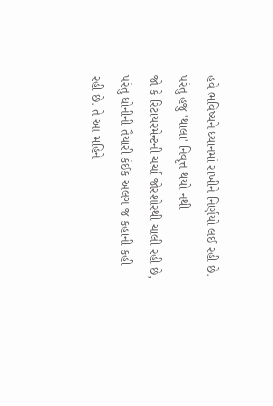હવે ભવિષ્યને ધ્યાનમાં રાખીને નિર્ણયો લઈ રહી છે.
પરંતુ હજુ 'થાલા' નિવૃત્ત થયો નથી
જો કે રિટાયરમેન્ટની ચર્ચા જોરશોરથી ચાલી રહી છે, પરંતુ ધોનીની તૈયારી કંઈક અલગ જ કહાની કહી રહી છે. તે આ મહિને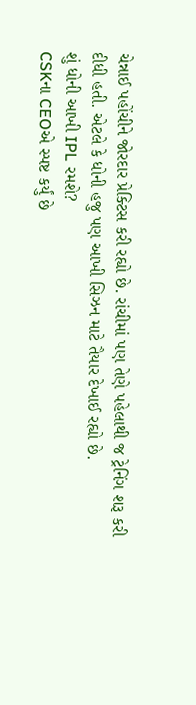ચેન્નાઈ પહોંચીને જોરદાર પ્રેક્ટિસ કરી રહ્યો છે. રાંચીમાં પણ તેણે પહેલાથી જ ટ્રેનિંગ શરૂ કરી દીધી હતી. એટલે કે ધોની હજુ પણ આખી સિઝન માટે તૈયાર દેખાઈ રહ્યો છે.
શું ધોની આખી IPL રમશે?
CSKના CEOએ સ્પષ્ટ કર્યું છે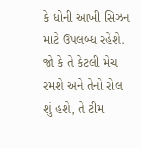કે ધોની આખી સિઝન માટે ઉપલબ્ધ રહેશે. જો કે તે કેટલી મેચ રમશે અને તેનો રોલ શું હશે, તે ટીમ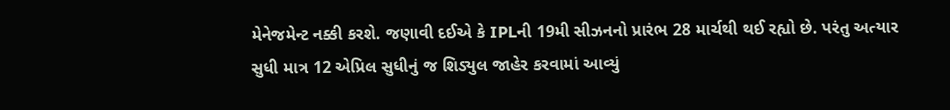મેનેજમેન્ટ નક્કી કરશે. જણાવી દઈએ કે IPLની 19મી સીઝનનો પ્રારંભ 28 માર્ચથી થઈ રહ્યો છે. પરંતુ અત્યાર સુધી માત્ર 12 એપ્રિલ સુધીનું જ શિડ્યુલ જાહેર કરવામાં આવ્યું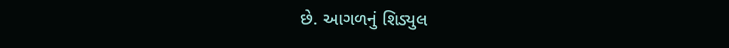છે. આગળનું શિડ્યુલ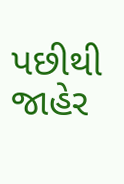પછીથી જાહેર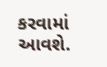કરવામાં આવશે.